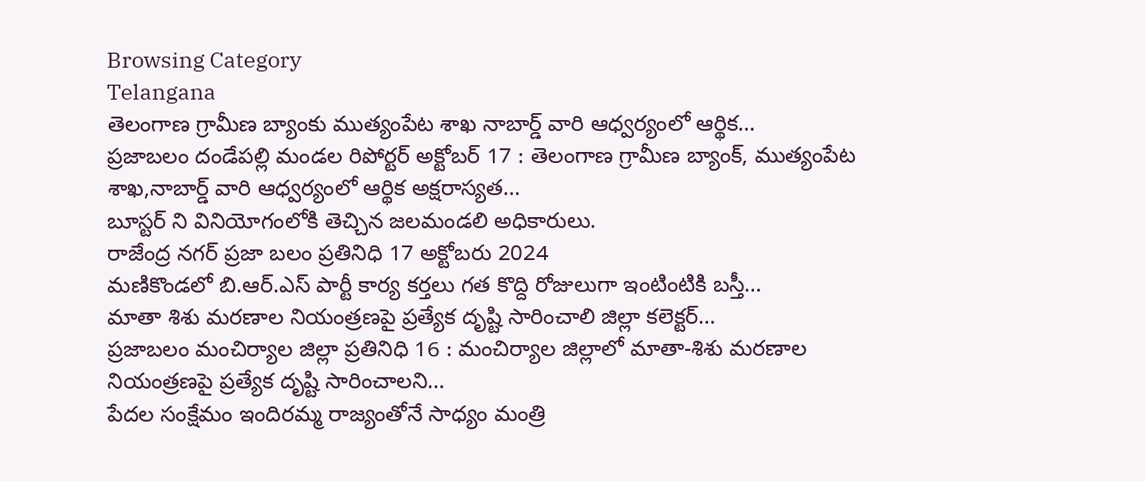Browsing Category
Telangana
తెలంగాణ గ్రామీణ బ్యాంకు ముత్యంపేట శాఖ నాబార్డ్ వారి ఆధ్వర్యంలో ఆర్థిక…
ప్రజాబలం దండేపల్లి మండల రిపోర్టర్ అక్టోబర్ 17 : తెలంగాణ గ్రామీణ బ్యాంక్, ముత్యంపేట శాఖ,నాబార్డ్ వారి ఆధ్వర్యంలో ఆర్థిక అక్షరాస్యత…
బూస్టర్ ని వినియోగంలోకి తెచ్చిన జలమండలి అధికారులు.
రాజేంద్ర నగర్ ప్రజా బలం ప్రతినిధి 17 అక్టోబరు 2024
మణికొండలో బి.ఆర్.ఎస్ పార్టీ కార్య కర్తలు గత కొద్ది రోజులుగా ఇంటింటికి బస్తీ…
మాతా శిశు మరణాల నియంత్రణపై ప్రత్యేక దృష్టి సారించాలి జిల్లా కలెక్టర్…
ప్రజాబలం మంచిర్యాల జిల్లా ప్రతినిధి 16 : మంచిర్యాల జిల్లాలో మాతా-శిశు మరణాల నియంత్రణపై ప్రత్యేక దృష్టి సారించాలని…
పేదల సంక్షేమం ఇందిరమ్మ రాజ్యంతోనే సాధ్యం మంత్రి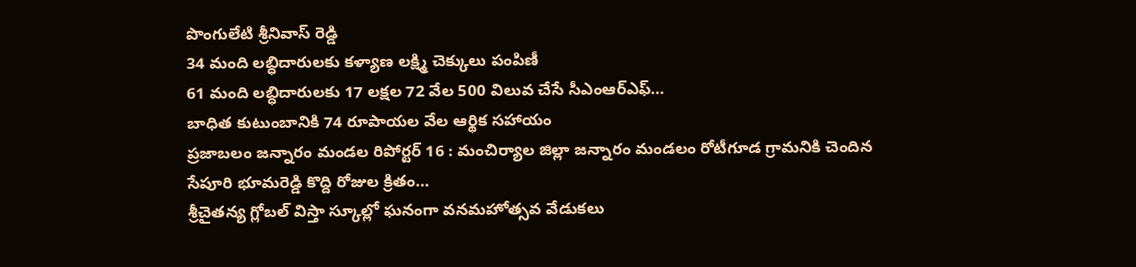పొంగులేటి శ్రీనివాస్ రెడ్డి
34 మంది లబ్ధిదారులకు కళ్యాణ లక్ష్మి చెక్కులు పంపిణీ
61 మంది లబ్ధిదారులకు 17 లక్షల 72 వేల 500 విలువ చేసే సీఎంఆర్ఎఫ్…
బాధిత కుటుంబానికి 74 రూపాయల వేల ఆర్థిక సహాయం
ప్రజాబలం జన్నారం మండల రిపోర్టర్ 16 : మంచిర్యాల జిల్లా జన్నారం మండలం రోటీగూడ గ్రామనికి చెందిన సేపూరి భూమరెడ్డి కొద్ది రోజుల క్రితం…
శ్రీచైతన్య గ్లోబల్ విస్తా స్కూల్లో ఘనంగా వనమహోత్సవ వేడుకలు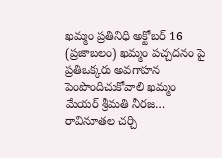ఖమ్మం ప్రతినిధి అక్టోబర్ 16 (ప్రజాబలం) ఖమ్మం పచ్చదనం పై ప్రతిఒక్కరు అవగాహన పెంపొందిచుకోవాలి ఖమ్మం మేయర్ శ్రీమతి నీరజ…
రావినూతల చర్చి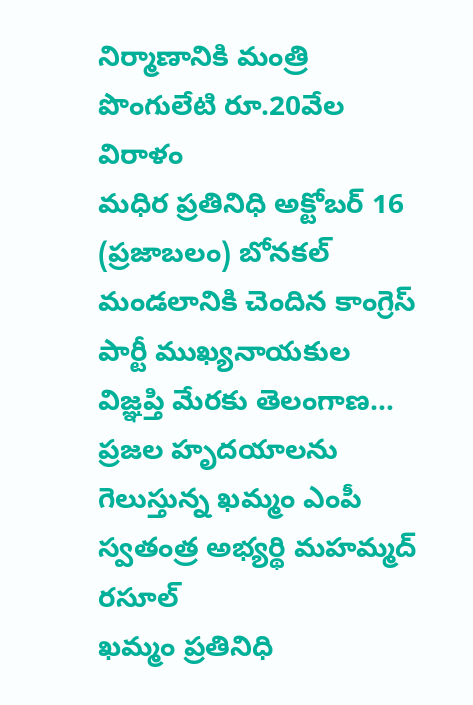నిర్మాణానికి మంత్రి పొంగులేటి రూ.20వేల విరాళం
మధిర ప్రతినిధి అక్టోబర్ 16 (ప్రజాబలం) బోనకల్ మండలానికి చెందిన కాంగ్రెస్ పార్టీ ముఖ్యనాయకుల విజ్ఞప్తి మేరకు తెలంగాణ…
ప్రజల హృదయాలను గెలుస్తున్న ఖమ్మం ఎంపీ స్వతంత్ర అభ్యర్థి మహమ్మద్ రసూల్
ఖమ్మం ప్రతినిధి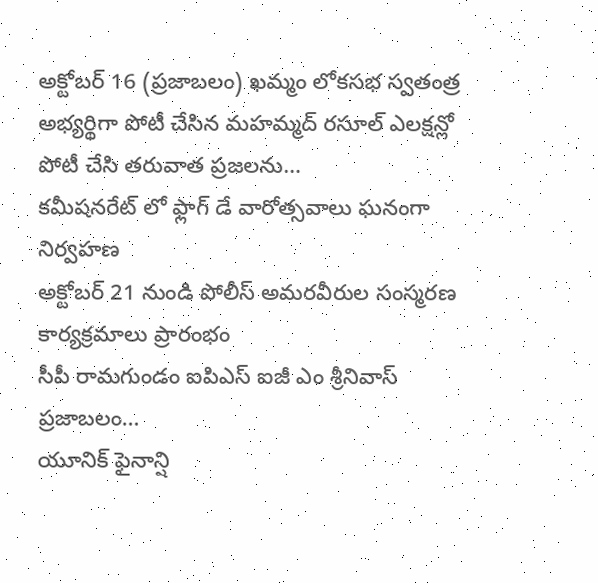అక్టోబర్ 16 (ప్రజాబలం) ఖమ్మం లోకసభ స్వతంత్ర అభ్యర్థిగా పోటీ చేసిన మహమ్మద్ రసూల్ ఎలక్షన్లో పోటీ చేసి తరువాత ప్రజలను…
కమీషనరేట్ లో ఫ్లాగ్ డే వారోత్సవాలు ఘనంగా నిర్వహణ
అక్టోబర్ 21 నుండి పోలీస్ అమరవీరుల సంస్మరణ కార్యక్రమాలు ప్రారంభం
సీపీ రామగుండం ఐపిఎస్ ఐజీ ఎం శ్రీనివాస్
ప్రజాబలం…
యూనిక్ ఫైనాన్షి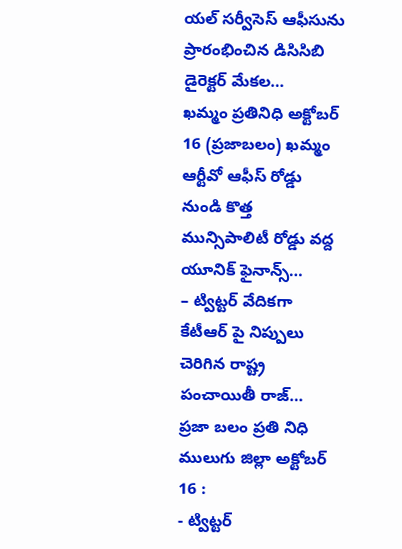యల్ సర్వీసెస్ ఆఫీసును ప్రారంభించిన డిసిసిబి డైరెక్టర్ మేకల…
ఖమ్మం ప్రతినిధి అక్టోబర్ 16 (ప్రజాబలం) ఖమ్మం ఆర్టీవో ఆఫీస్ రోడ్డు నుండి కొత్త మున్సిపాలిటీ రోడ్డు వద్ద యూనిక్ ఫైనాన్స్…
– ట్విట్టర్ వేదికగా కేటీఆర్ పై నిప్పులు చెరిగిన రాష్ట్ర పంచాయితీ రాజ్…
ప్రజా బలం ప్రతి నిధి ములుగు జిల్లా అక్టోబర్ 16 :
- ట్విట్టర్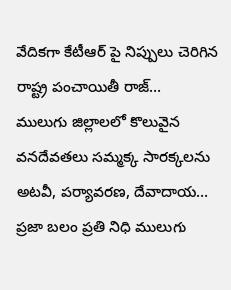వేదికగా కేటీఆర్ పై నిప్పులు చెరిగిన రాష్ట్ర పంచాయితీ రాజ్…
ములుగు జిల్లాలలో కొలువైన వనదేవతలు సమ్మక్క సారక్కలను అటవీ, పర్యావరణ, దేవాదాయ…
ప్రజా బలం ప్రతి నిధి ములుగు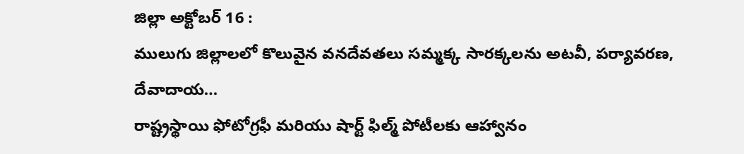జిల్లా అక్టోబర్ 16 :
ములుగు జిల్లాలలో కొలువైన వనదేవతలు సమ్మక్క సారక్కలను అటవీ, పర్యావరణ, దేవాదాయ…
రాష్ట్రస్థాయి ఫోటోగ్రఫీ మరియు షార్ట్ ఫిల్మ్ పోటీలకు ఆహ్వానం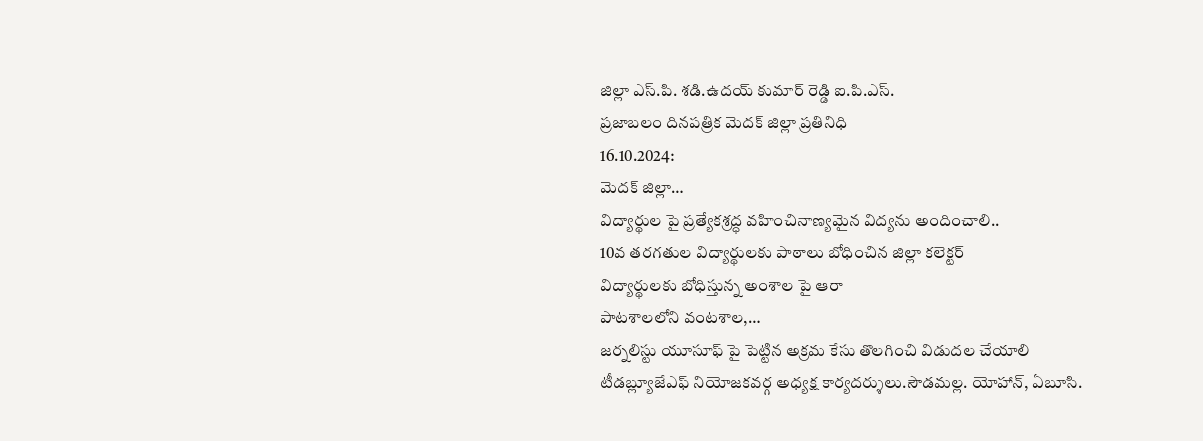జిల్లా ఎస్.పి. శడి.ఉదయ్ కుమార్ రెడ్డి ఐ.పి.ఎస్.
ప్రజాబలం దినపత్రిక మెదక్ జిల్లా ప్రతినిధి
16.10.2024:
మెదక్ జిల్లా…
విద్యార్థుల పై ప్రత్యేకశ్రద్ధ వహించినాణ్యమైన విద్యను అందించాలి..
10వ తరగతుల విద్యార్థులకు పాఠాలు బోధించిన జిల్లా కలెక్టర్
విద్యార్థులకు బోధిస్తున్న అంశాల పై ఆరా
పాటశాలలోని వంటశాల,…
జర్నలిస్టు యూసూఫ్ పై పెట్టిన అక్రమ కేసు తొలగించి విడుదల చేయాలి
టీడబ్ల్యూజేఎఫ్ నియోజకవర్గ అధ్యక్ష కార్యదర్శులు.సౌడమల్ల. యోహాన్, ఏబూసి.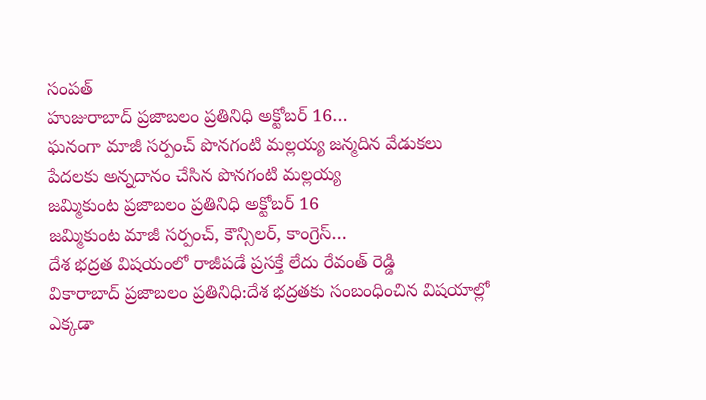సంపత్
హుజురాబాద్ ప్రజాబలం ప్రతినిధి అక్టోబర్ 16…
ఘనంగా మాజీ సర్పంచ్ పొనగంటి మల్లయ్య జన్మదిన వేడుకలు
పేదలకు అన్నదానం చేసిన పొనగంటి మల్లయ్య
జమ్మికుంట ప్రజాబలం ప్రతినిధి అక్టోబర్ 16
జమ్మికుంట మాజీ సర్పంచ్, కౌన్సిలర్, కాంగ్రెస్…
దేశ భద్రత విషయంలో రాజీపడే ప్రసక్తే లేదు రేవంత్ రెడ్డి
వికారాబాద్ ప్రజాబలం ప్రతినిధి:దేశ భద్రతకు సంబంధించిన విషయాల్లో ఎక్కడా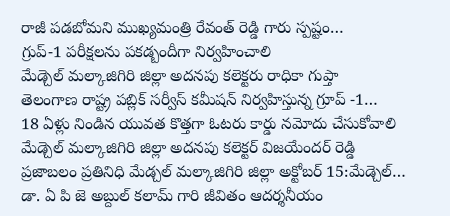రాజీ పడబోమని ముఖ్యమంత్రి రేవంత్ రెడ్డి గారు స్పష్టం…
గ్రుప్-1 పరీక్షలను పకడ్బందీగా నిర్వహించాలి
మేడ్చెల్ మల్కాజిగిరి జిల్లా అదనపు కలెక్టరు రాధికా గుప్తా
తెలంగాణ రాష్ట్ర పబ్లిక్ సర్వీస్ కమీషన్ నిర్వహిస్తున్న గ్రూప్ -1…
18 ఏళ్లు నిండిన యువత కొత్తగా ఓటరు కార్డు నమోదు చేసుకోవాలి
మేడ్చెల్ మల్కాజిగిరి జిల్లా అదనపు కలెక్టర్ విజయేందర్ రెడ్డి
ప్రజాబలం ప్రతినిధి మేడ్చల్ మల్కాజిగిరి జిల్లా అక్టోబర్ 15:మేడ్చెల్…
డా. ఏ పి జె అబ్దుల్ కలామ్ గారి జీవితం ఆదర్శనీయం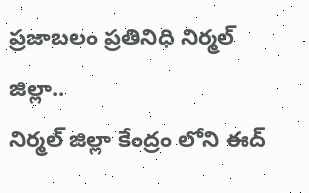ప్రజాబలం ప్రతినిధి నిర్మల్ జిల్లా..
నిర్మల్ జిల్లా కేంద్రం లోని ఈద్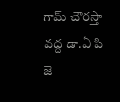గామ్ చౌరస్తా వద్ద డా.ఏ పి జె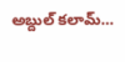అబ్దుల్ కలామ్…